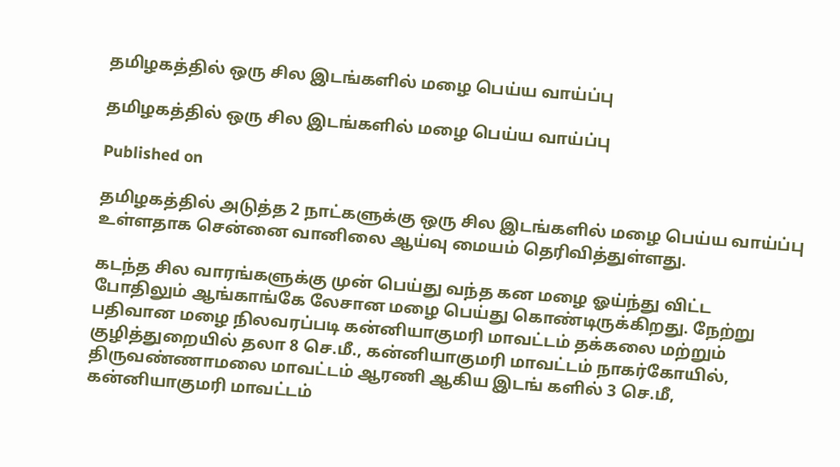தமிழகத்தில் ஒரு சில இடங்களில் மழை பெய்ய வாய்ப்பு

தமிழகத்தில் ஒரு சில இடங்களில் மழை பெய்ய வாய்ப்பு

Published on

தமிழகத்தில் அடுத்த 2 நாட்களுக்கு ஒரு சில இடங்களில் மழை பெய்ய வாய்ப்பு உள்ளதாக சென்னை வானிலை ஆய்வு மையம் தெரிவித்துள்ளது.

கடந்த சில வாரங்களுக்கு முன் பெய்து வந்த கன மழை ஓய்ந்து விட்ட போதிலும் ஆங்காங்கே லேசான மழை பெய்து கொண்டிருக்கிறது. நேற்று பதிவான மழை நிலவரப்படி கன்னியாகுமரி மாவட்டம் தக்கலை மற்றும் குழித்துறையில் தலா 8 செ.மீ., கன்னியாகுமரி மாவட்டம் நாகர்கோயில், திருவண்ணாமலை மாவட்டம் ஆரணி ஆகிய இடங் களில் 3 செ.மீ, கன்னியாகுமரி மாவட்டம்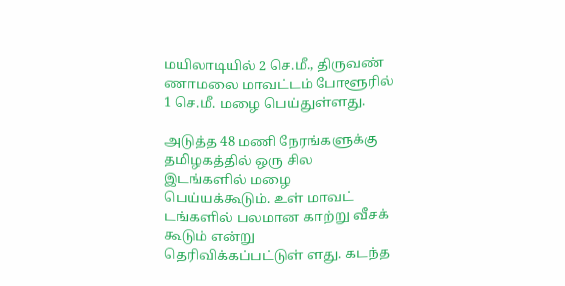மயிலாடியில் 2 செ.மீ., திருவண் ணாமலை மாவட்டம் போளூரில் 1 செ.மீ. மழை பெய்துள்ளது.

அடுத்த 48 மணி நேரங்களுக்கு தமிழகத்தில் ஒரு சில இடங்களில் மழை பெய்யக்கூடும். உள் மாவட் டங்களில் பலமான காற்று வீசக் கூடும் என்று தெரிவிக்கப்பட்டுள் ளது. கடந்த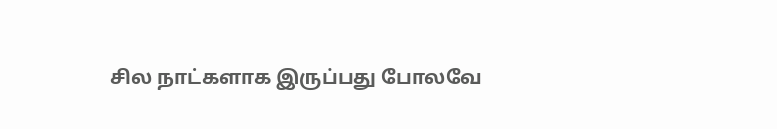சில நாட்களாக இருப்பது போலவே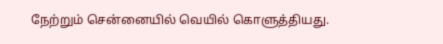நேற்றும் சென்னையில் வெயில் கொளுத்தியது.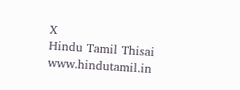X
Hindu Tamil Thisai
www.hindutamil.in